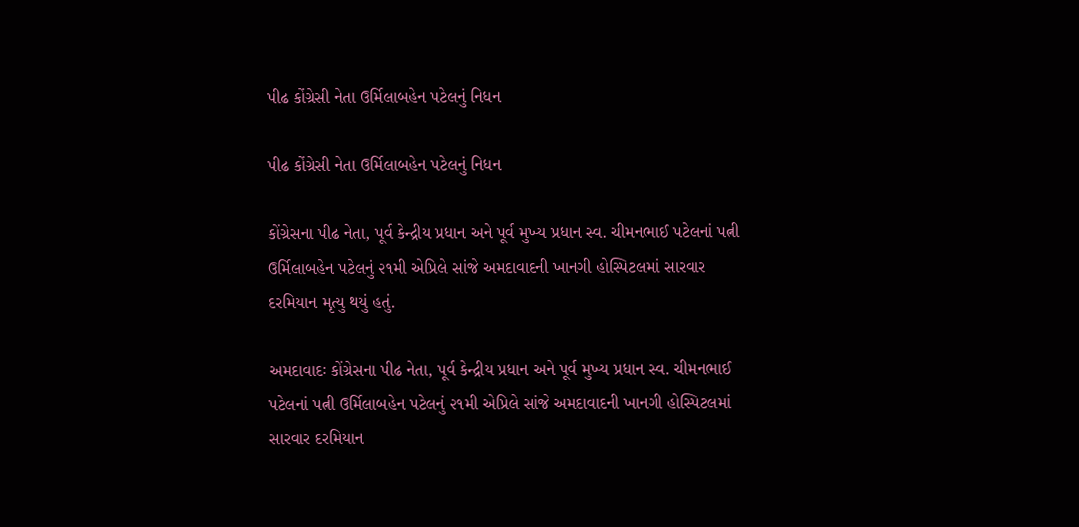પીઢ કોંગ્રેસી નેતા ઉર્મિલાબહેન પટેલનું નિધન

પીઢ કોંગ્રેસી નેતા ઉર્મિલાબહેન પટેલનું નિધન

કોંગ્રેસના પીઢ નેતા, પૂર્વ કેન્દ્રીય પ્રધાન અને પૂર્વ મુખ્ય પ્રધાન સ્વ. ચીમનભાઈ પટેલનાં પત્ની ઉર્મિલાબહેન પટેલનું ૨૧મી એપ્રિલે સાંજે અમદાવાદની ખાનગી હોસ્પિટલમાં સારવાર દરમિયાન મૃત્યુ થયું હતું.

અમદાવાદઃ કોંગ્રેસના પીઢ નેતા, પૂર્વ કેન્દ્રીય પ્રધાન અને પૂર્વ મુખ્ય પ્રધાન સ્વ. ચીમનભાઈ પટેલનાં પત્ની ઉર્મિલાબહેન પટેલનું ૨૧મી એપ્રિલે સાંજે અમદાવાદની ખાનગી હોસ્પિટલમાં સારવાર દરમિયાન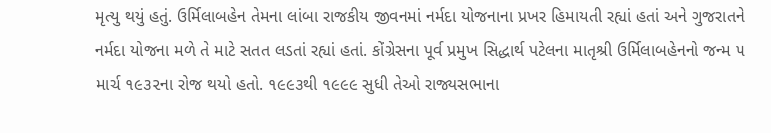મૃત્યુ થયું હતું. ઉર્મિલાબહેન તેમના લાંબા રાજકીય જીવનમાં નર્મદા યોજનાના પ્રખર હિમાયતી રહ્યાં હતાં અને ગુજરાતને નર્મદા યોજના મળે તે માટે સતત લડતાં રહ્યાં હતાં. કોંગ્રેસના પૂર્વ પ્રમુખ સિદ્ધાર્થ પટેલના માતૃશ્રી ઉર્મિલાબહેનનો જન્મ ૫ માર્ચ ૧૯૩૨ના રોજ થયો હતો. ૧૯૯૩થી ૧૯૯૯ સુધી તેઓ રાજ્યસભાના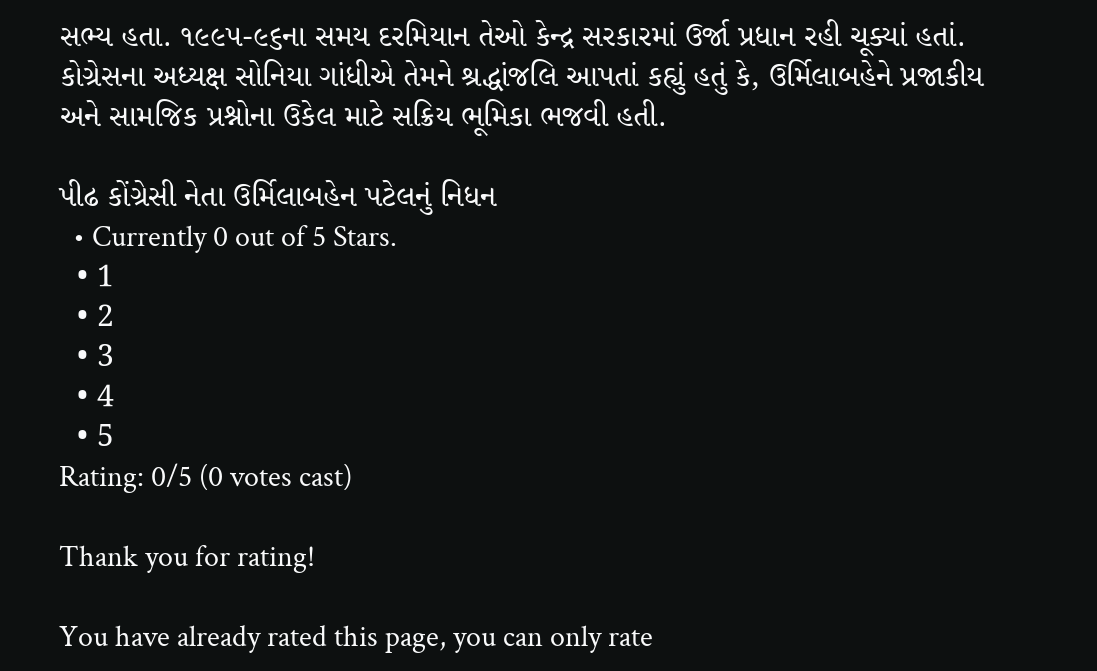સભ્ય હતા. ૧૯૯૫-૯૬ના સમય દરમિયાન તેઓ કેન્દ્ર સરકારમાં ઉર્જા પ્રધાન રહી ચૂક્યાં હતાં. કોગ્રેસના અધ્યક્ષ સોનિયા ગાંધીએ તેમને શ્રદ્ધાંજલિ આપતાં કહ્યું હતું કે, ઉર્મિલાબહેને પ્રજાકીય અને સામજિક પ્રશ્નોના ઉકેલ માટે સક્રિય ભૂમિકા ભજવી હતી.

પીઢ કોંગ્રેસી નેતા ઉર્મિલાબહેન પટેલનું નિધન
  • Currently 0 out of 5 Stars.
  • 1
  • 2
  • 3
  • 4
  • 5
Rating: 0/5 (0 votes cast)

Thank you for rating!

You have already rated this page, you can only rate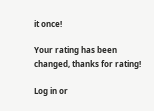it once!

Your rating has been changed, thanks for rating!

Log in or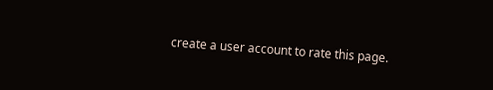create a user account to rate this page.